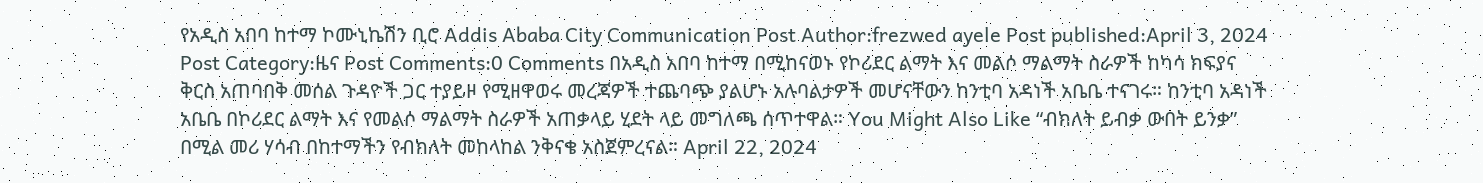የአዲስ አበባ ከተማ ኮሙኒኬሽን ቢሮ Addis Ababa City Communication Post Author:frezwed ayele Post published:April 3, 2024 Post Category:ዜና Post Comments:0 Comments በአዲስ አበባ ከተማ በሚከናወኑ የኮሪደር ልማት እና መልሶ ማልማት ስራዎች ከካሳ ክፍያና ቅርስ አጠባበቅ መሰል ጉዳዮች ጋር ተያይዞ የሚዘዋወሩ መረጃዎች ተጨባጭ ያልሆኑ አሉባልታዎች መሆናቸውን ከንቲባ አዳነች አቤቤ ተናገሩ። ከንቲባ አዳነች አቤቤ በኮሪደር ልማት እና የመልሶ ማልማት ስራዎች አጠቃላይ ሂደት ላይ መግለጫ ሰጥተዋል። You Might Also Like “ብክለት ይብቃ ውበት ይንቃ” በሚል መሪ ሃሳብ በከተማችን የብክለት መከላከል ንቅናቄ አስጀምረናል። April 22, 2024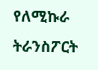የለሚኩራ ትራንስፖርት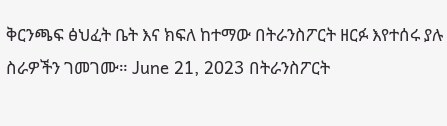ቅርንጫፍ ፅህፈት ቤት እና ክፍለ ከተማው በትራንስፖርት ዘርፉ እየተሰሩ ያሉ ስራዎችን ገመገሙ። June 21, 2023 በትራንስፖርት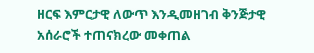ዘርፍ እምርታዊ ለውጥ እንዲመዘገብ ቅንጅታዊ አሰራሮች ተጠናክረው መቀጠል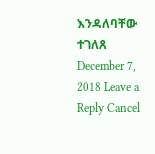እንዳለባቸው ተገለጸ December 7, 2018 Leave a Reply Cancel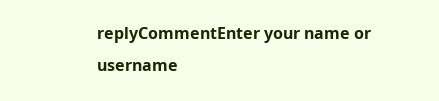replyCommentEnter your name or username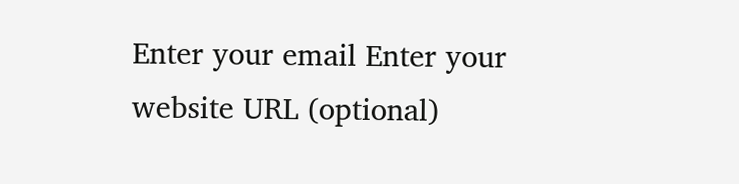Enter your email Enter your website URL (optional)